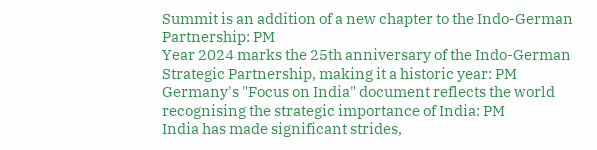Summit is an addition of a new chapter to the Indo-German Partnership: PM
Year 2024 marks the 25th anniversary of the Indo-German Strategic Partnership, making it a historic year: PM
Germany's "Focus on India" document reflects the world recognising the strategic importance of India: PM
India has made significant strides,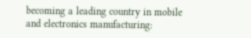becoming a leading country in mobile and electronics manufacturing: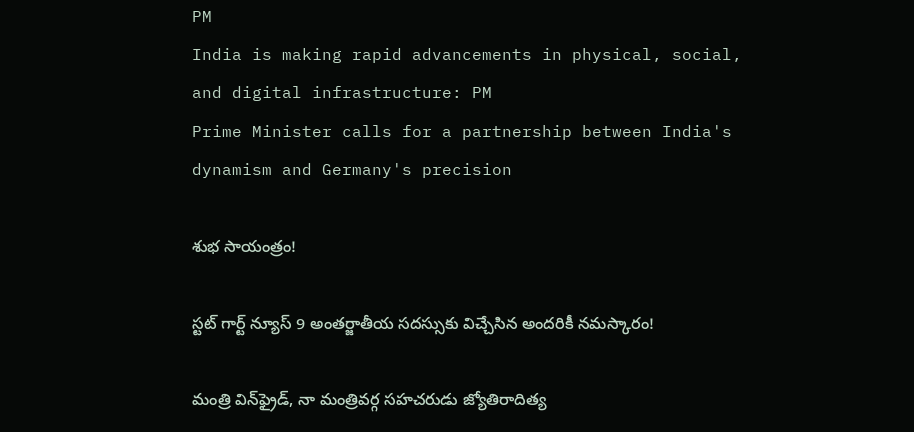PM
India is making rapid advancements in physical, social, and digital infrastructure: PM
Prime Minister calls for a partnership between India's dynamism and Germany's precision

శుభ సాయంత్రం!

స్టట్ గార్ట్ న్యూస్ 9 అంతర్జాతీయ సదస్సుకు విచ్చేసిన అందరికీ నమస్కారం!

మంత్రి విన్‌ఫ్రైడ్, నా మంత్రివర్గ సహచరుడు జ్యోతిరాదిత్య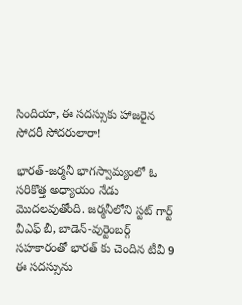సిందియా, ఈ సదస్సుకు హాజరైన సోదరీ సోదరులారా!

భారత్-జర్మనీ భాగస్వామ్యంలో ఓ సరికొత్త అధ్యాయం నేడు మొదలవుతోంది. జర్మనీలోని స్టట్ గార్ట్ వీఎఫ్ బీ, బాడెన్-వుర్టెంబర్గ్ సహకారంతో భారత్ కు చెందిన టీవీ 9 ఈ సదస్సును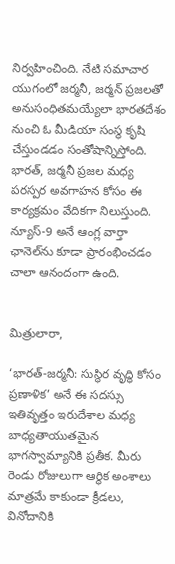నిర్వహించింది. నేటి సమాచార యుగంలో జర్మనీ, జర్మన్ ప్రజలతో అనుసంధితమయ్యేలా భారతదేశం నుంచి ఓ మీడియా సంస్థ కృషి చేస్తుండడం సంతోషాన్నిస్తోంది. భారత్, జర్మనీ ప్రజల మధ్య పరస్పర అవగాహన కోసం ఈ కార్యక్రమం వేదికగా నిలుస్తుంది. న్యూస్-9 అనే ఆంగ్ల వార్తా ఛానెల్‌ను కూడా ప్రారంభించడం చాలా ఆనందంగా ఉంది.


మిత్రులారా,

‘భారత్-జర్మనీ: సుస్థిర వృద్ధి కోసం ప్రణాళిక’ అనే ఈ సదస్సు ఇతివృత్తం ఇరుదేశాల మధ్య బాధ్యతాయుతమైన భాగస్వామ్యానికి ప్రతీక. మీరు రెండు రోజులుగా ఆర్థిక అంశాలు మాత్రమే కాకుండా క్రీడలు, వినోదానికి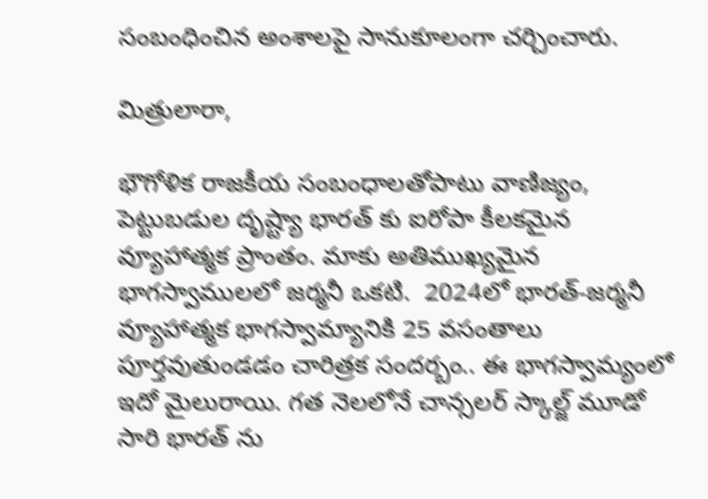సంబంధించిన అంశాలపై సానుకూలంగా చర్చించారు.

మిత్రులారా,

భౌగోళిక రాజకీయ సంబంధాలతోపాటు వాణిజ్యం, పెట్టుబడుల దృష్ట్యా భారత్ కు ఐరోపా కీలకమైన వ్యూహాత్మక ప్రాంతం. మాకు అతిముఖ్యమైన భాగస్వాములలో జర్మనీ ఒకటి.  2024లో భారత్-జర్మనీ వ్యూహాత్మక భాగస్వామ్యానికి 25 వసంతాలు పూర్తవుతుండడం చారిత్రక సందర్బం.. ఈ భాగస్వామ్యంలో ఇదో మైలురాయి. గత నెలలోనే చాన్సలర్ స్కాల్జ్ మూడో సారి భారత్ ను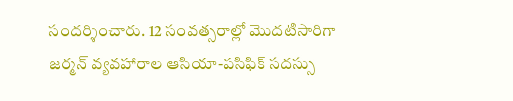సందర్శించారు. 12 సంవత్సరాల్లో మొదటిసారిగా జర్మన్ వ్యవహారాల ఆసియా-పసిఫిక్ సదస్సు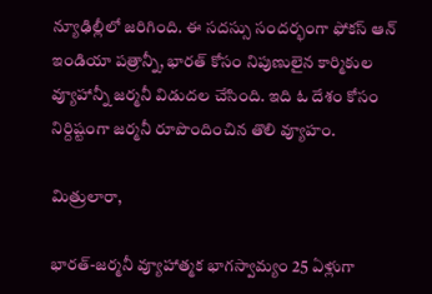న్యూఢిల్లీలో జరిగింది. ఈ సదస్సు సందర్భంగా ఫోకస్ ఆన్ ఇండియా పత్రాన్నీ, భారత్ కోసం నిపుణులైన కార్మికుల వ్యూహాన్నీ జర్మనీ విడుదల చేసింది. ఇది ఓ దేశం కోసం నిర్దిష్టంగా జర్మనీ రూపొందించిన తొలి వ్యూహం.

మిత్రులారా,

భారత్-జర్మనీ వ్యూహాత్మక భాగస్వామ్యం 25 ఏళ్లుగా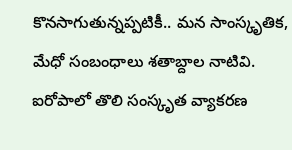కొనసాగుతున్నప్పటికీ.. మన సాంస్కృతిక, మేధో సంబంధాలు శతాబ్దాల నాటివి. ఐరోపాలో తొలి సంస్కృత వ్యాకరణ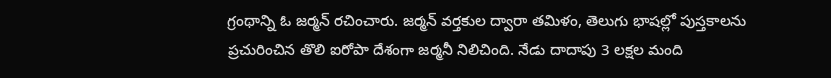గ్రంథాన్ని ఓ జర్మన్ రచించారు. జర్మన్ వర్తకుల ద్వారా తమిళం, తెలుగు భాషల్లో పుస్తకాలను ప్రచురించిన తొలి ఐరోపా దేశంగా జర్మనీ నిలిచింది. నేడు దాదాపు 3 లక్షల మంది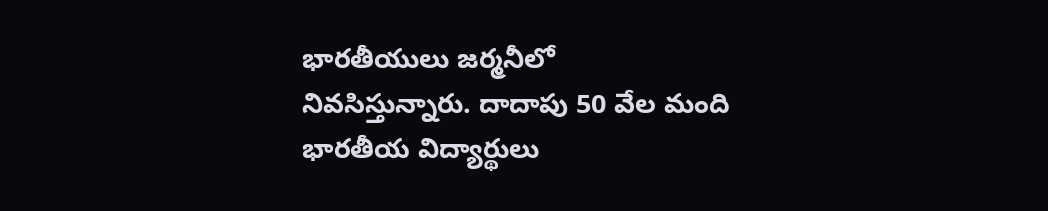భారతీయులు జర్మనీలో నివసిస్తున్నారు. దాదాపు 50 వేల మంది భారతీయ విద్యార్థులు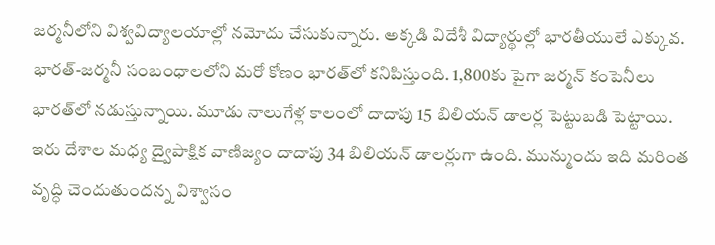జర్మనీలోని విశ్వవిద్యాలయాల్లో నమోదు చేసుకున్నారు. అక్కడి విదేశీ విద్యార్థుల్లో భారతీయులే ఎక్కువ. భారత్-జర్మనీ సంబంధాలలోని మరో కోణం భారత్‌లో కనిపిస్తుంది. 1,800కు పైగా జర్మన్ కంపెనీలు భారత్‌లో నడుస్తున్నాయి. మూడు నాలుగేళ్ల కాలంలో దాదాపు 15 బిలియన్ డాలర్ల పెట్టుబడి పెట్టాయి. ఇరు దేశాల మధ్య ద్వైపాక్షిక వాణిజ్యం దాదాపు 34 బిలియన్ డాలర్లుగా ఉంది. మున్ముందు ఇది మరింత వృద్ధి చెందుతుందన్న విశ్వాసం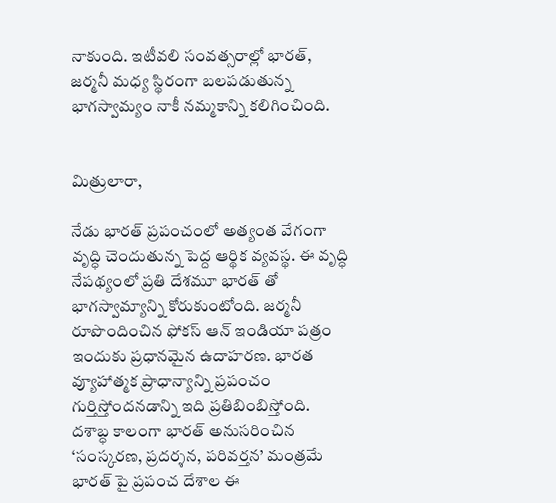నాకుంది. ఇటీవలి సంవత్సరాల్లో భారత్, జర్మనీ మధ్య స్థిరంగా బలపడుతున్న భాగస్వామ్యం నాకీ నమ్మకాన్ని కలిగించింది.


మిత్రులారా,

నేడు భారత్ ప్రపంచంలో అత్యంత వేగంగా వృద్ధి చెందుతున్న పెద్ద ఆర్థిక వ్యవస్థ. ఈ వృద్ధి నేపథ్యంలో ప్రతి దేశమూ భారత్ తో భాగస్వామ్యాన్ని కోరుకుంటోంది. జర్మనీ రూపొందించిన ఫోకస్ ఆన్ ఇండియా పత్రం ఇందుకు ప్రధానమైన ఉదాహరణ. భారత వ్యూహాత్మక ప్రాధాన్యాన్ని ప్రపంచం గుర్తిస్తోందనడాన్ని ఇది ప్రతిబింబిస్తోంది. దశాబ్ధ కాలంగా భారత్ అనుసరించిన ‘సంస్కరణ, ప్రదర్శన, పరివర్తన’ మంత్రమే భారత్ పై ప్రపంచ దేశాల ఈ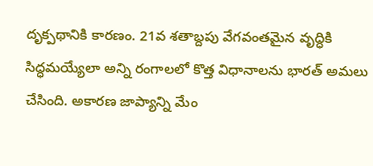దృక్పథానికి కారణం. 21వ శతాబ్దపు వేగవంతమైన వృద్ధికి సిద్ధమయ్యేలా అన్ని రంగాలలో కొత్త విధానాలను భారత్ అమలు చేసింది. అకారణ జాప్యాన్ని మేం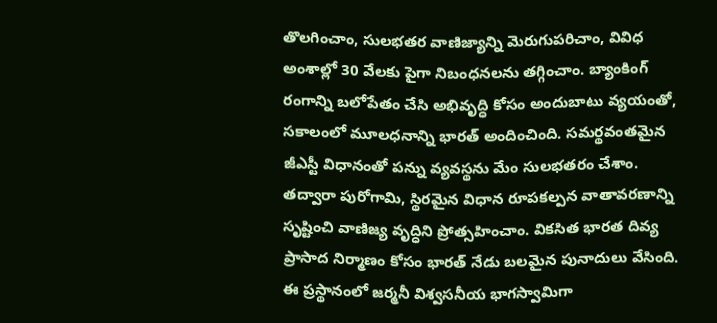తొలగించాం, సులభతర వాణిజ్యాన్ని మెరుగుపరిచాం, వివిధ అంశాల్లో 30 వేలకు పైగా నిబంధనలను తగ్గించాం. బ్యాంకింగ్ రంగాన్ని బలోపేతం చేసి అభివృద్ధి కోసం అందుబాటు వ్యయంతో, సకాలంలో మూలధనాన్ని భారత్ అందించింది. సమర్థవంతమైన జీఎస్టీ విధానంతో పన్ను వ్యవస్థను మేం సులభతరం చేశాం. తద్వారా పురోగామి, స్థిరమైన విధాన రూపకల్పన వాతావరణాన్ని సృష్టించి వాణిజ్య వృద్ధిని ప్రోత్సహించాం. వికసిత భారత దివ్య ప్రాసాద నిర్మాణం కోసం భారత్ నేడు బలమైన పునాదులు వేసింది. ఈ ప్రస్థానంలో జర్మనీ విశ్వసనీయ భాగస్వామిగా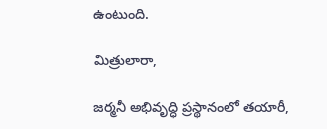ఉంటుంది.

మిత్రులారా,

జర్మనీ అభివృద్ధి ప్రస్థానంలో తయారీ,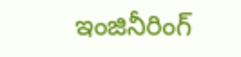ఇంజినీరింగ్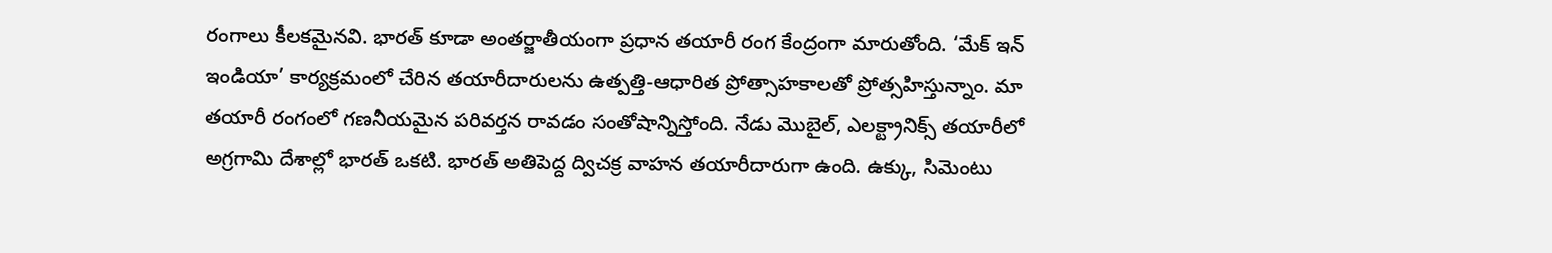రంగాలు కీలకమైనవి. భారత్ కూడా అంతర్జాతీయంగా ప్రధాన తయారీ రంగ కేంద్రంగా మారుతోంది. ‘మేక్ ఇన్ ఇండియా’ కార్యక్రమంలో చేరిన తయారీదారులను ఉత్పత్తి-ఆధారిత ప్రోత్సాహకాలతో ప్రోత్సహిస్తున్నాం. మా తయారీ రంగంలో గణనీయమైన పరివర్తన రావడం సంతోషాన్నిస్తోంది. నేడు మొబైల్, ఎలక్ట్రానిక్స్ తయారీలో అగ్రగామి దేశాల్లో భారత్ ఒకటి. భారత్ అతిపెద్ద ద్విచక్ర వాహన తయారీదారుగా ఉంది. ఉక్కు, సిమెంటు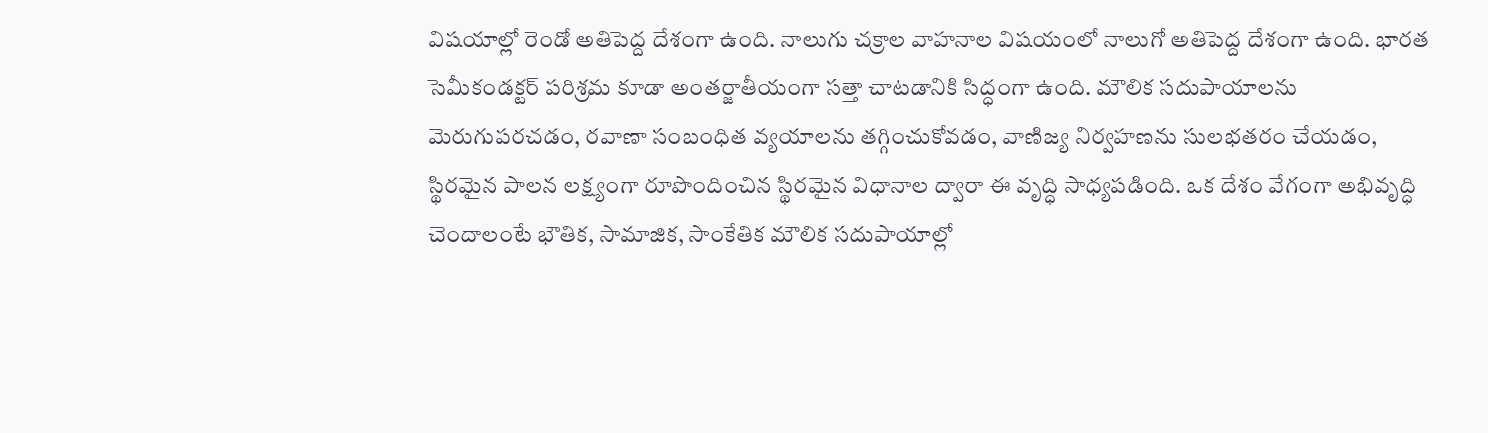విషయాల్లో రెండో అతిపెద్ద దేశంగా ఉంది. నాలుగు చక్రాల వాహనాల విషయంలో నాలుగో అతిపెద్ద దేశంగా ఉంది. భారత సెమీకండక్టర్ పరిశ్రమ కూడా అంతర్జాతీయంగా సత్తా చాటడానికి సిద్ధంగా ఉంది. మౌలిక సదుపాయాలను మెరుగుపరచడం, రవాణా సంబంధిత వ్యయాలను తగ్గించుకోవడం, వాణిజ్య నిర్వహణను సులభతరం చేయడం, స్థిరమైన పాలన లక్ష్యంగా రూపొందించిన స్థిరమైన విధానాల ద్వారా ఈ వృద్ధి సాధ్యపడింది. ఒక దేశం వేగంగా అభివృద్ధి చెందాలంటే భౌతిక, సామాజిక, సాంకేతిక మౌలిక సదుపాయాల్లో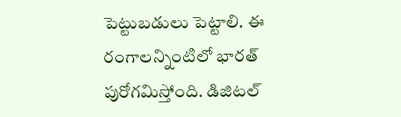పెట్టుబడులు పెట్టాలి. ఈ రంగాలన్నింటిలో భారత్ పురోగమిస్తోంది. డిజిటల్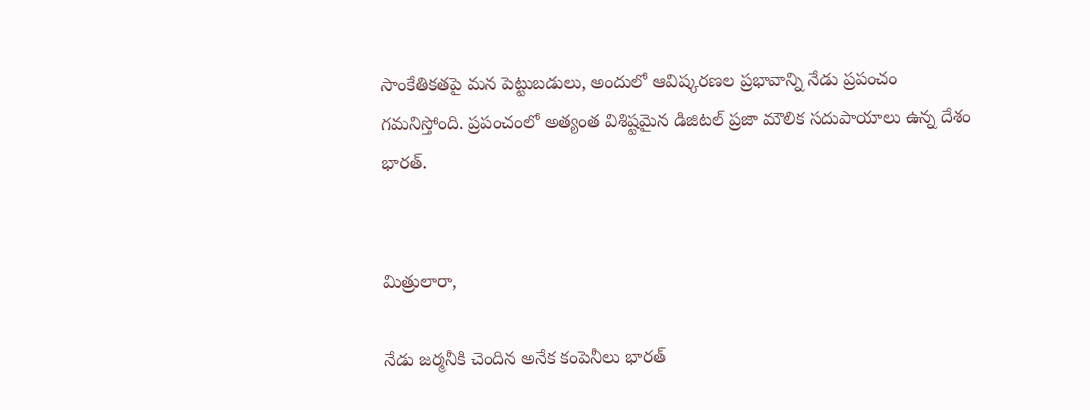సాంకేతికతపై మన పెట్టుబడులు, అందులో ఆవిష్కరణల ప్రభావాన్ని నేడు ప్రపంచం గమనిస్తోంది. ప్రపంచంలో అత్యంత విశిష్టమైన డిజిటల్ ప్రజా మౌలిక సదుపాయాలు ఉన్న దేశం భారత్.


మిత్రులారా,

నేడు జర్మనీకి చెందిన అనేక కంపెనీలు భారత్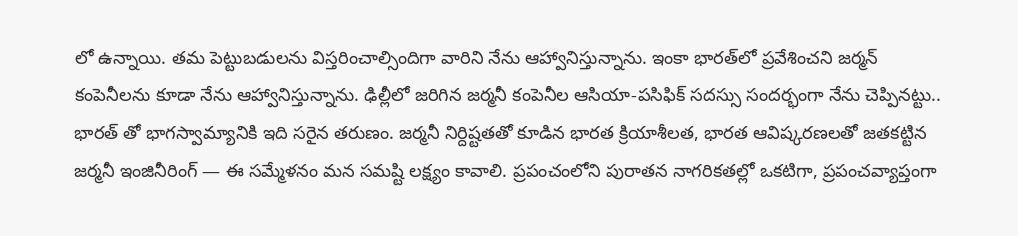లో ఉన్నాయి. తమ పెట్టుబడులను విస్తరించాల్సిందిగా వారిని నేను ఆహ్వానిస్తున్నాను. ఇంకా భారత్‌లో ప్రవేశించని జర్మన్ కంపెనీలను కూడా నేను ఆహ్వానిస్తున్నాను. ఢిల్లీలో జరిగిన జర్మనీ కంపెనీల ఆసియా-పసిఫిక్ సదస్సు సందర్భంగా నేను చెప్పినట్టు.. భారత్ తో భాగస్వామ్యానికి ఇది సరైన తరుణం. జర్మనీ నిర్దిష్టతతో కూడిన భారత క్రియాశీలత, భారత ఆవిష్కరణలతో జతకట్టిన జర్మనీ ఇంజినీరింగ్ — ఈ సమ్మేళనం మన సమష్టి లక్ష్యం కావాలి. ప్రపంచంలోని పురాతన నాగరికతల్లో ఒకటిగా, ప్రపంచవ్యాప్తంగా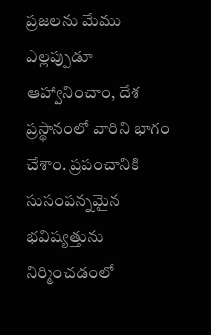ప్రజలను మేము ఎల్లప్పుడూ ఆహ్వానించాం, దేశ ప్రస్థానంలో వారిని భాగం చేశాం. ప్రపంచానికి సుసంపన్నమైన భవిష్యత్తును నిర్మించడంలో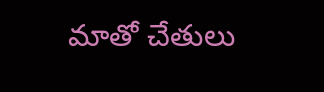మాతో చేతులు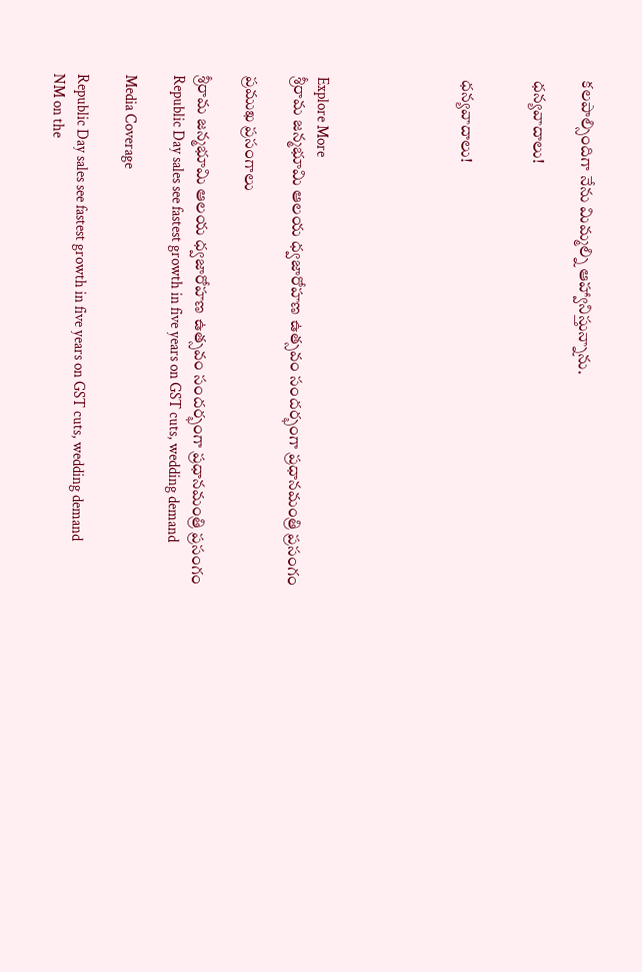కలపాల్సిందిగా నేను మిమ్మల్ని ఆహ్వానిస్తున్నాను.

ధన్యవాదాలు!


ధన్యవాదాలు!





Explore More
శ్రీరామ జన్మభూమి ఆలయ ధ్వజారోహణ ఉత్సవం సందర్భంగా ప్రధానమంత్రి ప్రసంగం

ప్రముఖ ప్రసంగాలు

శ్రీరామ జన్మభూమి ఆలయ ధ్వజారోహణ ఉత్సవం సందర్భంగా ప్రధానమంత్రి ప్రసంగం
Republic Day sales see fastest growth in five years on GST cuts, wedding demand

Media Coverage

Republic Day sales see fastest growth in five years on GST cuts, wedding demand
NM on the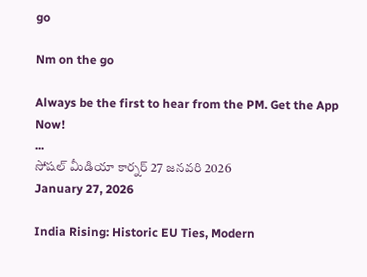go

Nm on the go

Always be the first to hear from the PM. Get the App Now!
...
సోషల్ మీడియా కార్నర్ 27 జనవరి 2026
January 27, 2026

India Rising: Historic EU Ties, Modern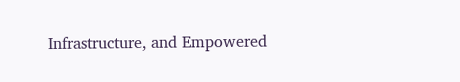Infrastructure, and Empowered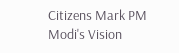Citizens Mark PM Modi's Vision